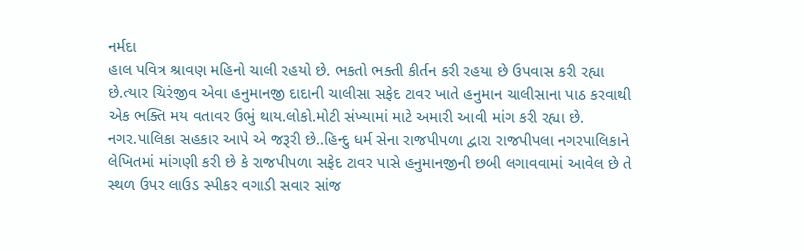નર્મદા
હાલ પવિત્ર શ્રાવણ મહિનો ચાલી રહયો છે. ભકતો ભક્તી કીર્તન કરી રહયા છે ઉપવાસ કરી રહ્યા છે.ત્યાર ચિરંજીવ એવા હનુમાનજી દાદાની ચાલીસા સફેદ ટાવર ખાતે હનુમાન ચાલીસાના પાઠ કરવાથી એક ભક્તિ મય વતાવર ઉભું થાય.લોકો.મોટી સંખ્યામાં માટે અમારી આવી માંગ કરી રહ્યા છે. નગર.પાલિકા સહકાર આપે એ જરૂરી છે..હિન્દુ ધર્મ સેના રાજપીપળા દ્વારા રાજપીપલા નગરપાલિકાને લેખિતમાં માંગણી કરી છે કે રાજપીપળા સફેદ ટાવર પાસે હનુમાનજીની છબી લગાવવામાં આવેલ છે તે સ્થળ ઉપર લાઉડ સ્પીકર વગાડી સવાર સાંજ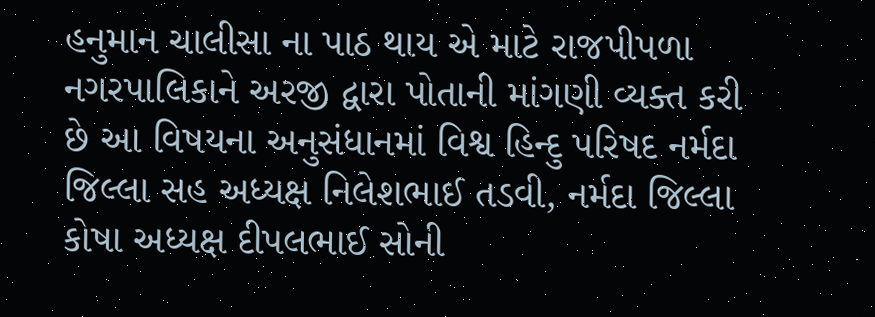હનુમાન ચાલીસા ના પાઠ થાય એ માટે રાજપીપળા નગરપાલિકાને અરજી દ્વારા પોતાની માંગણી વ્યક્ત કરી છે આ વિષયના અનુસંધાનમાં વિશ્વ હિન્દુ પરિષદ નર્મદા જિલ્લા સહ અધ્યક્ષ નિલેશભાઈ તડવી, નર્મદા જિલ્લા કોષા અધ્યક્ષ દીપલભાઈ સોની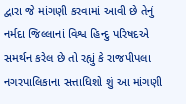દ્વારા જે માંગણી કરવામાં આવી છે તેનું નર્મદા જિલ્લાનાં વિશ્વ હિન્દુ પરિષદએ સમર્થન કરેલ છે તો રહ્યું કે રાજપીપલા નગરપાલિકાના સત્તાધિશો શું આ માંગણી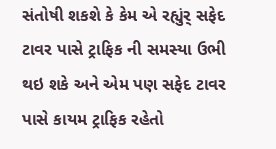સંતોષી શકશે કે કેમ એ રહ્યુંર્ સફેદ ટાવર પાસે ટ્રાફિક ની સમસ્યા ઉભી થઇ શકે અને એમ પણ સફેદ ટાવર પાસે કાયમ ટ્રાફિક રહેતો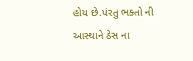હોય છે.પંરતુ ભક્તો ની આસ્થાને ઠેસ ના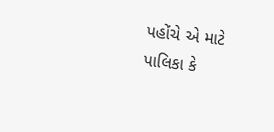પહોંચે એ માટે પાલિકા કે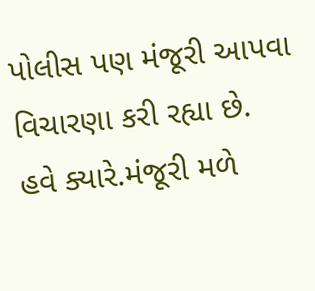પોલીસ પણ મંજૂરી આપવા વિચારણા કરી રહ્યા છે. હવે ક્યારે.મંજૂરી મળે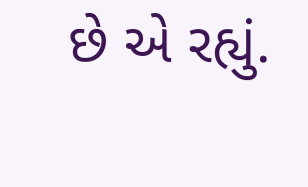છે એ રહ્યું.